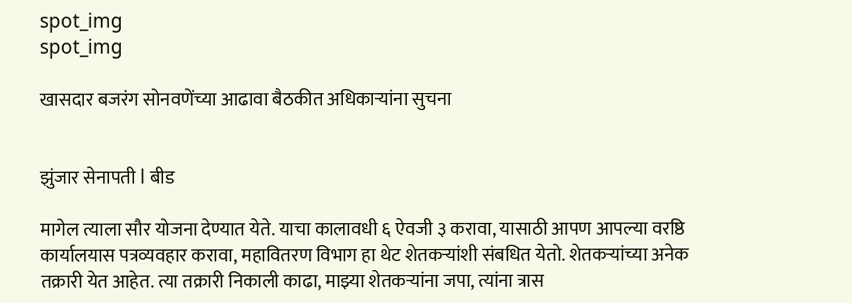spot_img
spot_img

खासदार बजरंग सोनवणेंच्या आढावा बैठकीत अधिकाऱ्यांना सुचना


झुंजार सेनापती l बीड

मागेल त्याला सौर योजना देण्यात येते. याचा कालावधी ६ ऐवजी ३ करावा, यासाठी आपण आपल्या वरष्ठि कार्यालयास पत्रव्यवहार करावा, महावितरण विभाग हा थेट शेतकऱ्यांशी संबधित येतो. शेतकऱ्यांच्या अनेक तक्रारी येत आहेत. त्या तक्रारी निकाली काढा, माझ्या शेतकऱ्यांना जपा, त्यांना त्रास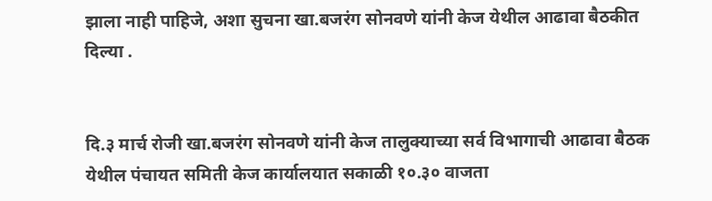झाला नाही पाहिजे, अशा सुचना खा.बजरंग सोनवणे यांनी केज येथील आढावा बैठकीत दिल्या .


दि.३ मार्च रोजी खा.बजरंग सोनवणे यांनी केज तालुक्याच्या सर्व विभागाची आढावा बैठक येथील पंचायत समिती केज कार्यालयात सकाळी १०.३० वाजता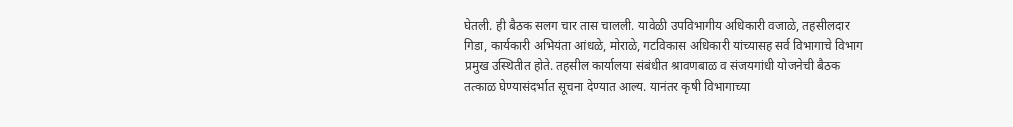घेतली. ही बैठक सलग चार तास चालली. यावेळी उपविभागीय अधिकारी वजाळे, तहसीलदार गिडा, कार्यकारी अभियंता आंधळे, मोराळे, गटविकास अधिकारी यांच्यासह सर्व विभागाचे विभाग प्रमुख उस्थितीत होते. तहसील कार्यालया संबंधीत श्रावणबाळ व संजयगांधी योजनेची बैठक तत्काळ घेण्यासंदर्भात सूचना देण्यात आल्य. यानंतर कृषी विभागाच्या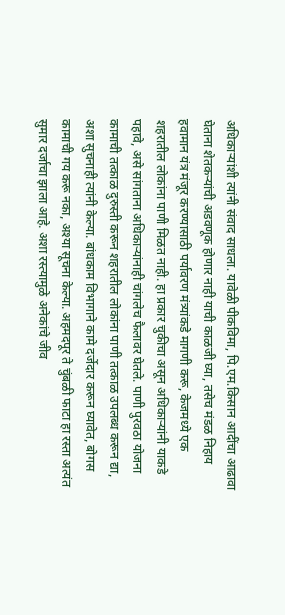अधिकाऱ्यांशी त्यांनी संवाद साधला. यावेळी पीकविमा, पि.एम.किसान आदींचा आढावा घेताना शेतकऱ्यांची अडवणूक होणार नाही याची काळजी घ्या, तसेच मंडळ निहाय हवामान यंत्र मंजूर करण्यासाठी पर्यावरण मंत्र्यांकडे मागणी करू, केजमध्ये एक शहरातील लोकांना पाणी मिळत नाही. हा प्रकार चुकीचा असून अधिकाऱ्यांनी याकडे पहावे, असे सांगताना अधिकाऱ्यांनाही चांगलेच फैलावर घेतले. पाणी पुरवठा योजना कामाची तत्काळ दुरुस्ती करून शहरातील लोकांना पाणी तत्काळ उपलब्ध करून द्या, अशा सुचनाही त्यांनी केल्या. बांधकाम विभागाने कामे दर्जेदार करून घ्यावेत, बोगस कामाची गय करू नका, अश्या सूचना केल्या. अहमदपूर ते चुंबळी फाटा हा रस्ता अत्यंत सुमार दर्जाचा झाला आहे. अशा रस्त्यामुळे अनेकांचे जीव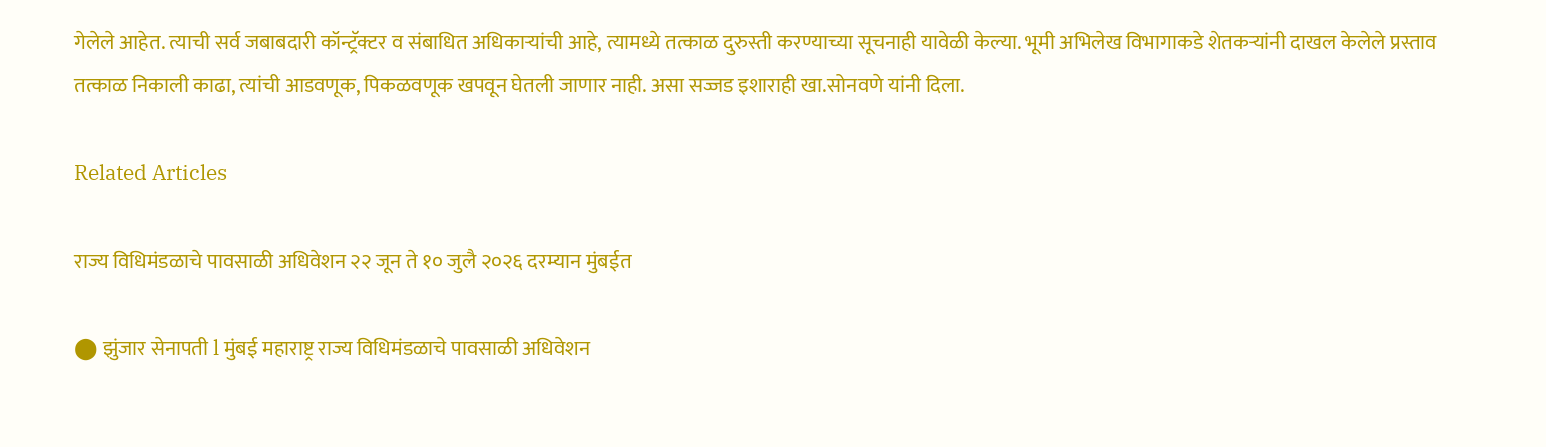गेलेले आहेत. त्याची सर्व जबाबदारी कॉन्ट्रॅक्टर व संबाधित अधिकाऱ्यांची आहे, त्यामध्ये तत्काळ दुरुस्ती करण्याच्या सूचनाही यावेळी केल्या. भूमी अभिलेख विभागाकडे शेतकऱ्यांनी दाखल केलेले प्रस्ताव तत्काळ निकाली काढा, त्यांची आडवणूक, पिकळवणूक खपवून घेतली जाणार नाही. असा सज्जड इशाराही खा.सोनवणे यांनी दिला.

Related Articles

राज्य विधिमंडळाचे पावसाळी अधिवेशन २२ जून ते १० जुलै २०२६ दरम्यान मुंबईत

⬤ झुंजार सेनापती l मुंबई महाराष्ट्र राज्य विधिमंडळाचे पावसाळी अधिवेशन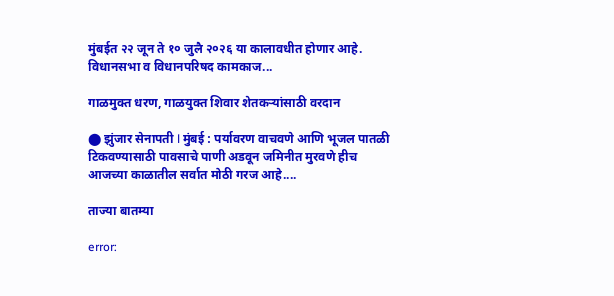मुंबईत २२ जून ते १० जुलै २०२६ या कालावधीत होणार आहे. विधानसभा व विधानपरिषद कामकाज...

गाळमुक्त धरण, गाळयुक्त शिवार शेतकऱ्यांसाठी वरदान

⬤ झुंजार सेनापती l मुंबई : पर्यावरण वाचवणे आणि भूजल पातळी टिकवण्यासाठी पावसाचे पाणी अडवून जमिनीत मुरवणे हीच आजच्या काळातील सर्वात मोठी गरज आहे....

ताज्या बातम्या

error: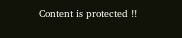Content is protected !!